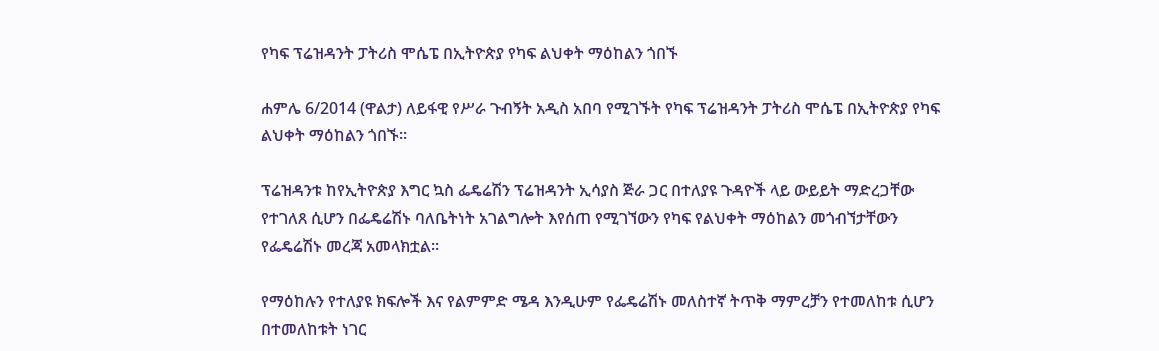የካፍ ፕሬዝዳንት ፓትሪስ ሞሴፔ በኢትዮጵያ የካፍ ልህቀት ማዕከልን ጎበኙ

ሐምሌ 6/2014 (ዋልታ) ለይፋዊ የሥራ ጉብኝት አዲስ አበባ የሚገኙት የካፍ ፕሬዝዳንት ፓትሪስ ሞሴፔ በኢትዮጵያ የካፍ ልህቀት ማዕከልን ጎበኙ፡፡

ፕሬዝዳንቱ ከየኢትዮጵያ እግር ኳስ ፌዴሬሽን ፕሬዝዳንት ኢሳያስ ጅራ ጋር በተለያዩ ጉዳዮች ላይ ውይይት ማድረጋቸው የተገለጸ ሲሆን በፌዴሬሽኑ ባለቤትነት አገልግሎት እየሰጠ የሚገኘውን የካፍ የልህቀት ማዕከልን መጎብኘታቸውን የፌዴሬሽኑ መረጃ አመላክቷል።

የማዕከሉን የተለያዩ ክፍሎች እና የልምምድ ሜዳ እንዲሁም የፌዴሬሽኑ መለስተኛ ትጥቅ ማምረቻን የተመለከቱ ሲሆን በተመለከቱት ነገር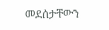መደሰታቸውን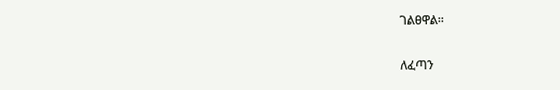ገልፀዋል።

ለፈጣን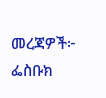መረጃዎች፦
ፌስቡክ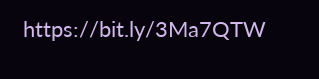https://bit.ly/3Ma7QTW